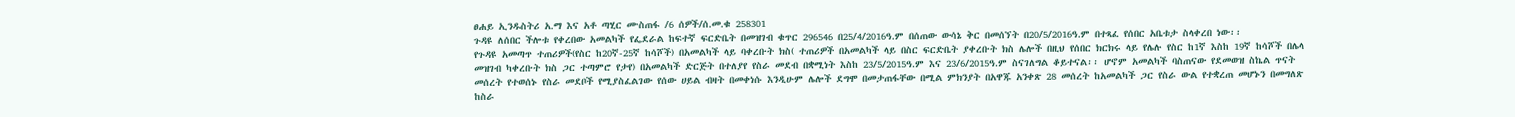ፀሐይ ኢንዱስትሪ አ.ማ እና አቶ ጣሂር ሙስጠፋ /6 ሰዎች/ሰ.መ.ቁ 258301
ጉዳዩ ለሰበር ችሎቱ የቀረበው አመልካች የፌደራል ከፍተኛ ፍርድቤት በመዝገብ ቁጥር 296546 በ25/4/2016ዓ.ም በሰጠው ውሳኔ ቅር በመሰኘት በ20/5/2016ዓ.ም በተጻፈ የሰበር አቤቱታ ስላቀረበ ነው፡፡
የጉዳዩ አመጣጥ ተጠሪዎች(የስር ከ20ኛ-25ኛ ከሳሾች) በአመልካች ላይ ባቀረቡት ክስ( ተጠሪዎች በአመልካች ላይ በስር ፍርድቤት ያቀረቡት ክስ ሌሎች በዚህ የሰበር ክርክሩ ላይ የሌሉ የስር ከ1ኛ እስከ 19ኛ ከሳሾች በሌላ መዝገብ ካቀረቡት ክስ ጋር ተጣምሮ የታየ) በአመልካች ድርጅት በተለያየ የስራ መደብ በቋሚነት እስከ 23/5/2015ዓ.ም እና 23/6/2015ዓ.ም ስናገለግል ቆይተናል፡፡ ሆኖም አመልካች ባስጠናው የደመወዝ ስኬል ጥናት መሰረት የተወሰኑ የስራ መደቦች የሚያስፈልገው የሰው ሀይል ብዛት በመቀነሱ እንዲሁም ሌሎች ደግሞ በመታጠፋቸው በሚል ምክንያት በአዋጁ አንቀጽ 28 መሰረት ከአመልካች ጋር የስራ ውል የተቋረጠ መሆኑን በመግለጽ ከስራ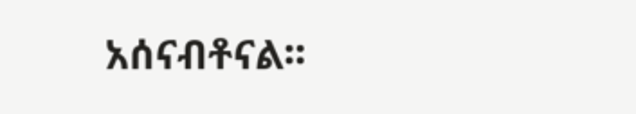አሰናብቶናል፡፡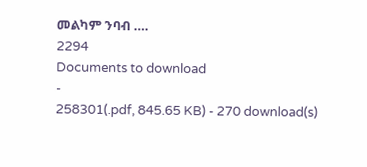መልካም ንባብ ….
2294
Documents to download
-
258301(.pdf, 845.65 KB) - 270 download(s)